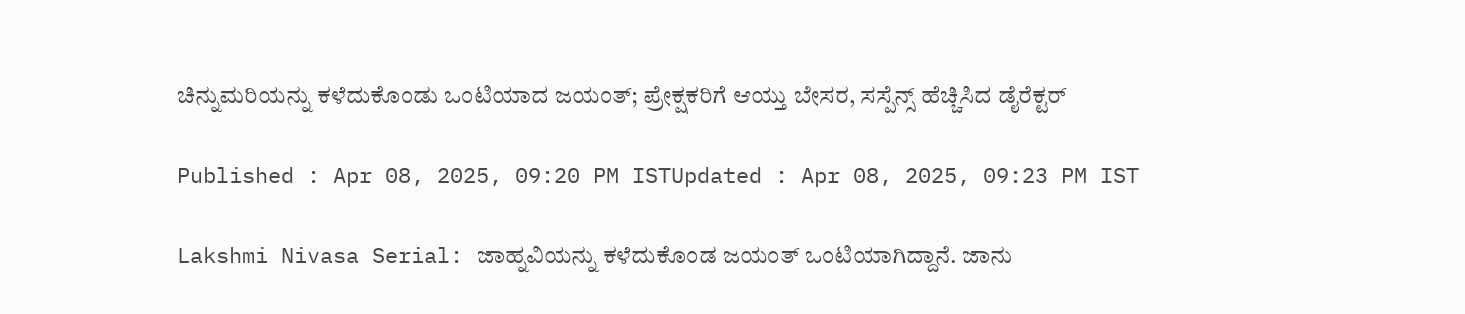ಚಿನ್ನುಮರಿಯನ್ನು ಕಳೆದುಕೊಂಡು ಒಂಟಿಯಾದ ಜಯಂತ್; ಪ್ರೇಕ್ಷಕರಿಗೆ ಆಯ್ತು ಬೇಸರ, ಸಸ್ಪೆನ್ಸ್ ಹೆಚ್ಚಿಸಿದ ಡೈರೆಕ್ಟರ್

Published : Apr 08, 2025, 09:20 PM ISTUpdated : Apr 08, 2025, 09:23 PM IST

Lakshmi Nivasa Serial: ಜಾಹ್ನವಿಯನ್ನು ಕಳೆದುಕೊಂಡ ಜಯಂತ್ ಒಂಟಿಯಾಗಿದ್ದಾನೆ. ಜಾನು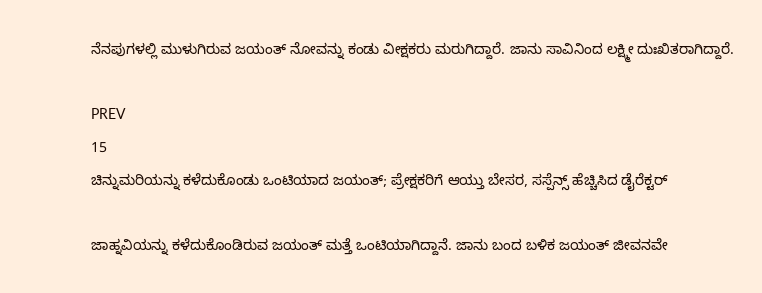ನೆನಪುಗಳಲ್ಲಿ ಮುಳುಗಿರುವ ಜಯಂತ್ ನೋವನ್ನು ಕಂಡು ವೀಕ್ಷಕರು ಮರುಗಿದ್ದಾರೆ. ಜಾನು ಸಾವಿನಿಂದ ಲಕ್ಷ್ಮೀ ದುಃಖಿತರಾಗಿದ್ದಾರೆ.

PREV
15
ಚಿನ್ನುಮರಿಯನ್ನು ಕಳೆದುಕೊಂಡು ಒಂಟಿಯಾದ ಜಯಂತ್; ಪ್ರೇಕ್ಷಕರಿಗೆ ಆಯ್ತು ಬೇಸರ, ಸಸ್ಪೆನ್ಸ್ ಹೆಚ್ಚಿಸಿದ ಡೈರೆಕ್ಟರ್

ಜಾಹ್ನವಿಯನ್ನು ಕಳೆದುಕೊಂಡಿರುವ ಜಯಂತ್ ಮತ್ತೆ ಒಂಟಿಯಾಗಿದ್ದಾನೆ. ಜಾನು ಬಂದ ಬಳಿಕ ಜಯಂತ್ ಜೀವನವೇ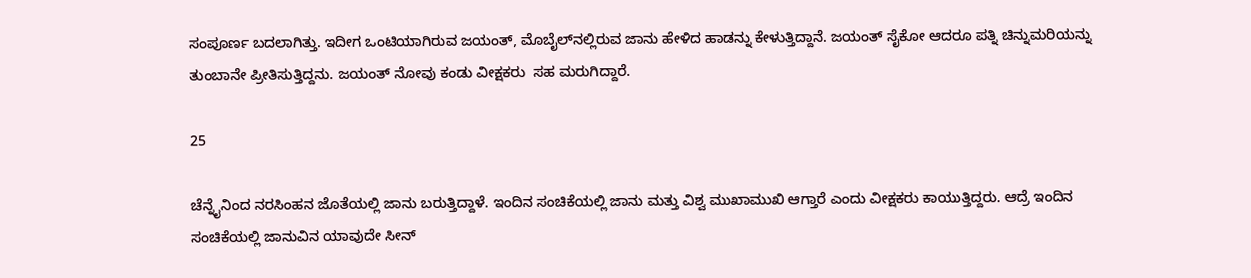ಸಂಪೂರ್ಣ ಬದಲಾಗಿತ್ತು. ಇದೀಗ ಒಂಟಿಯಾಗಿರುವ ಜಯಂತ್, ಮೊಬೈಲ್‌ನಲ್ಲಿರುವ ಜಾನು ಹೇಳಿದ ಹಾಡನ್ನು ಕೇಳುತ್ತಿದ್ದಾನೆ. ಜಯಂತ್ ಸೈಕೋ ಆದರೂ ಪತ್ನಿ ಚಿನ್ನುಮರಿಯನ್ನು ತುಂಬಾನೇ ಪ್ರೀತಿಸುತ್ತಿದ್ದನು. ಜಯಂತ್ ನೋವು ಕಂಡು ವೀಕ್ಷಕರು  ಸಹ ಮರುಗಿದ್ದಾರೆ.

25

ಚೆನ್ನೈನಿಂದ ನರಸಿಂಹನ ಜೊತೆಯಲ್ಲಿ ಜಾನು ಬರುತ್ತಿದ್ದಾಳೆ. ಇಂದಿನ ಸಂಚಿಕೆಯಲ್ಲಿ ಜಾನು ಮತ್ತು ವಿಶ್ವ ಮುಖಾಮುಖಿ ಆಗ್ತಾರೆ ಎಂದು ವೀಕ್ಷಕರು ಕಾಯುತ್ತಿದ್ದರು. ಆದ್ರೆ ಇಂದಿನ ಸಂಚಿಕೆಯಲ್ಲಿ ಜಾನುವಿನ ಯಾವುದೇ ಸೀನ್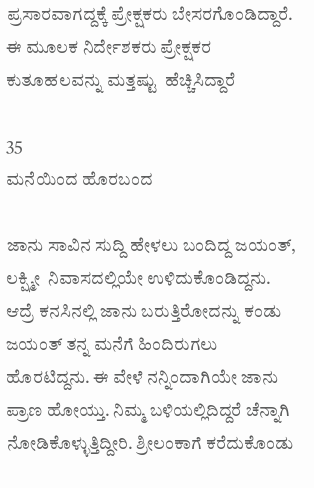ಪ್ರಸಾರವಾಗದ್ದಕ್ಕೆ ಪ್ರೇಕ್ಷಕರು ಬೇಸರಗೊಂಡಿದ್ದಾರೆ. ಈ ಮೂಲಕ ನಿರ್ದೇಶಕರು ಪ್ರೇಕ್ಷಕರ ಕುತೂಹಲವನ್ನು ಮತ್ತಷ್ಟು  ಹೆಚ್ಚಿಸಿದ್ದಾರೆ

35
ಮನೆಯಿಂದ ಹೊರಬಂದ

ಜಾನು ಸಾವಿನ ಸುದ್ದಿ ಹೇಳಲು ಬಂದಿದ್ದ ಜಯಂತ್, ಲಕ್ಷ್ಮೀ  ನಿವಾಸದಲ್ಲಿಯೇ ಉಳಿದುಕೊಂಡಿದ್ದನು.  ಆದ್ರೆ ಕನಸಿನಲ್ಲಿ ಜಾನು ಬರುತ್ತಿರೋದನ್ನು ಕಂಡು ಜಯಂತ್ ತನ್ನ ಮನೆಗೆ ಹಿಂದಿರುಗಲು ಹೊರಟಿದ್ದನು. ಈ ವೇಳೆ ನನ್ನಿಂದಾಗಿಯೇ ಜಾನು ಪ್ರಾಣ ಹೋಯ್ತು. ನಿಮ್ಮ ಬಳಿಯಲ್ಲಿದಿದ್ದರೆ ಚೆನ್ನಾಗಿ ನೋಡಿಕೊಳ್ಳುತ್ತಿದ್ದೀರಿ. ಶ್ರೀಲಂಕಾಗೆ ಕರೆದುಕೊಂಡು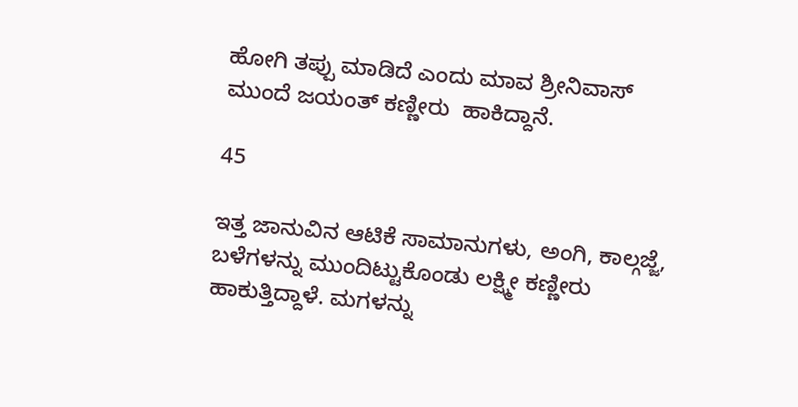ಹೋಗಿ ತಪ್ಪು ಮಾಡಿದೆ ಎಂದು ಮಾವ ಶ್ರೀನಿವಾಸ್ ಮುಂದೆ ಜಯಂತ್ ಕಣ್ಣೀರು  ಹಾಕಿದ್ದಾನೆ.

45

ಇತ್ತ ಜಾನುವಿನ ಆಟಿಕೆ ಸಾಮಾನುಗಳು, ಅಂಗಿ, ಕಾಲ್ಗಜ್ಜೆ, ಬಳೆಗಳನ್ನು ಮುಂದಿಟ್ಟುಕೊಂಡು ಲಕ್ಷ್ಮೀ ಕಣ್ಣೀರು ಹಾಕುತ್ತಿದ್ದಾಳೆ. ಮಗಳನ್ನು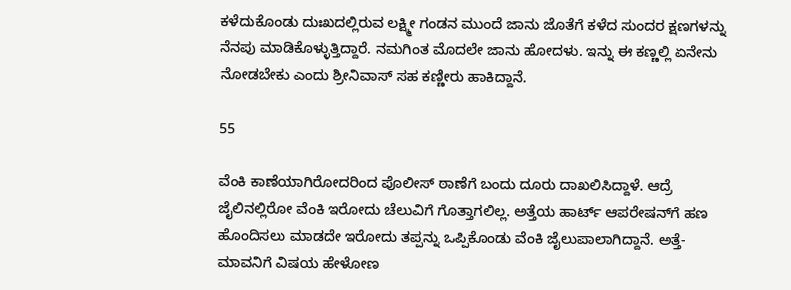ಕಳೆದುಕೊಂಡು ದುಃಖದಲ್ಲಿರುವ ಲಕ್ಷ್ಮೀ ಗಂಡನ ಮುಂದೆ ಜಾನು ಜೊತೆಗೆ ಕಳೆದ ಸುಂದರ ಕ್ಷಣಗಳನ್ನು ನೆನಪು ಮಾಡಿಕೊಳ್ಳುತ್ತಿದ್ದಾರೆ. ನಮಗಿಂತ ಮೊದಲೇ ಜಾನು ಹೋದಳು. ಇನ್ನು ಈ ಕಣ್ಣಲ್ಲಿ ಏನೇನು ನೋಡಬೇಕು ಎಂದು ಶ್ರೀನಿವಾಸ್ ಸಹ ಕಣ್ಣೀರು ಹಾಕಿದ್ದಾನೆ.

55

ವೆಂಕಿ ಕಾಣೆಯಾಗಿರೋದರಿಂದ ಪೊಲೀಸ್ ಠಾಣೆಗೆ ಬಂದು ದೂರು ದಾಖಲಿಸಿದ್ದಾಳೆ. ಆದ್ರೆ ಜೈಲಿನಲ್ಲಿರೋ ವೆಂಕಿ ಇರೋದು ಚೆಲುವಿಗೆ ಗೊತ್ತಾಗಲಿಲ್ಲ. ಅತ್ತೆಯ ಹಾರ್ಟ್ ಆಪರೇಷನ್‌ಗೆ ಹಣ ಹೊಂದಿಸಲು ಮಾಡದೇ ಇರೋದು ತಪ್ಪನ್ನು ಒಪ್ಪಿಕೊಂಡು ವೆಂಕಿ ಜೈಲುಪಾಲಾಗಿದ್ದಾನೆ. ಅತ್ತೆ-ಮಾವನಿಗೆ ವಿಷಯ ಹೇಳೋಣ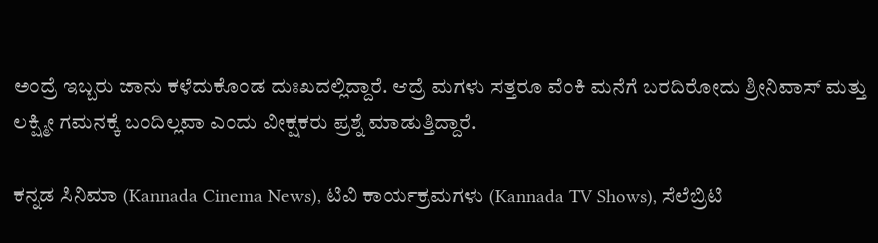ಅಂದ್ರೆ ಇಬ್ಬರು ಜಾನು ಕಳೆದುಕೊಂಡ ದುಃಖದಲ್ಲಿದ್ದಾರೆ. ಆದ್ರೆ ಮಗಳು ಸತ್ತರೂ ವೆಂಕಿ ಮನೆಗೆ ಬರದಿರೋದು ಶ್ರೀನಿವಾಸ್ ಮತ್ತು ಲಕ್ಷ್ಮೀ ಗಮನಕ್ಕೆ ಬಂದಿಲ್ಲವಾ ಎಂದು ವೀಕ್ಷಕರು ಪ್ರಶ್ನೆ ಮಾಡುತ್ತಿದ್ದಾರೆ.

ಕನ್ನಡ ಸಿನಿಮಾ (Kannada Cinema News), ಟಿವಿ ಕಾರ್ಯಕ್ರಮಗಳು (Kannada TV Shows), ಸೆಲೆಬ್ರಿಟಿ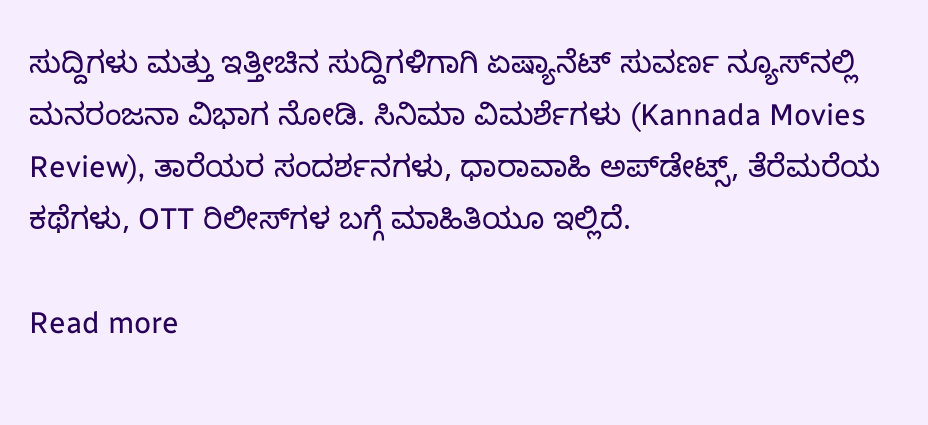ಸುದ್ದಿಗಳು ಮತ್ತು ಇತ್ತೀಚಿನ ಸುದ್ದಿಗಳಿಗಾಗಿ ಏಷ್ಯಾನೆಟ್ ಸುವರ್ಣ ನ್ಯೂಸ್‌ನಲ್ಲಿ ಮನರಂಜನಾ ವಿಭಾಗ ನೋಡಿ. ಸಿನಿಮಾ ವಿಮರ್ಶೆಗಳು (Kannada Movies Review), ತಾರೆಯರ ಸಂದರ್ಶನಗಳು, ಧಾರಾವಾಹಿ ಅಪ್‌ಡೇಟ್ಸ್‌, ತೆರೆಮರೆಯ ಕಥೆಗಳು, OTT ರಿಲೀಸ್‌ಗಳ ಬಗ್ಗೆ ಮಾಹಿತಿಯೂ ಇಲ್ಲಿದೆ.

Read more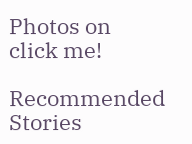Photos on
click me!

Recommended Stories